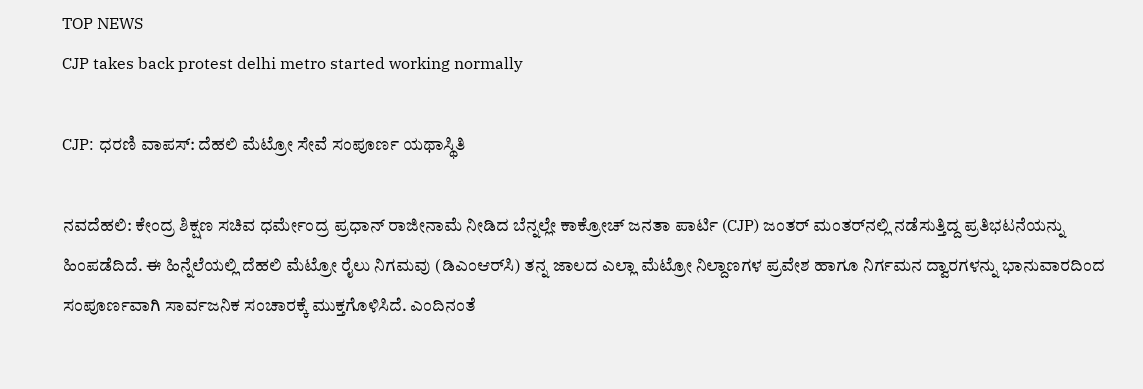TOP NEWS
CJP takes back protest delhi metro started working normally

CJP: ಧರಣಿ ವಾಪಸ್: ದೆಹಲಿ ಮೆಟ್ರೋ ಸೇವೆ ಸಂಪೂರ್ಣ ಯಥಾಸ್ಥಿತಿ

ನವದೆಹಲಿ: ಕೇಂದ್ರ ಶಿಕ್ಷಣ ಸಚಿವ ಧರ್ಮೇಂದ್ರ ಪ್ರಧಾನ್ ರಾಜೀನಾಮೆ ನೀಡಿದ ಬೆನ್ನಲ್ಲೇ ಕಾಕ್ರೋಚ್ ಜನತಾ ಪಾರ್ಟಿ (CJP) ಜಂತರ್ ಮಂತರ್‌ನಲ್ಲಿ ನಡೆಸುತ್ತಿದ್ದ ಪ್ರತಿಭಟನೆಯನ್ನು ಹಿಂಪಡೆದಿದೆ. ಈ ಹಿನ್ನೆಲೆಯಲ್ಲಿ ದೆಹಲಿ ಮೆಟ್ರೋ ರೈಲು ನಿಗಮವು (ಡಿಎಂಆರ್‌ಸಿ) ತನ್ನ ಜಾಲದ ಎಲ್ಲಾ ಮೆಟ್ರೋ ನಿಲ್ದಾಣಗಳ ಪ್ರವೇಶ ಹಾಗೂ ನಿರ್ಗಮನ ದ್ವಾರಗಳನ್ನು ಭಾನುವಾರದಿಂದ ಸಂಪೂರ್ಣವಾಗಿ ಸಾರ್ವಜನಿಕ ಸಂಚಾರಕ್ಕೆ ಮುಕ್ತಗೊಳಿಸಿದೆ. ಎಂದಿನಂತೆ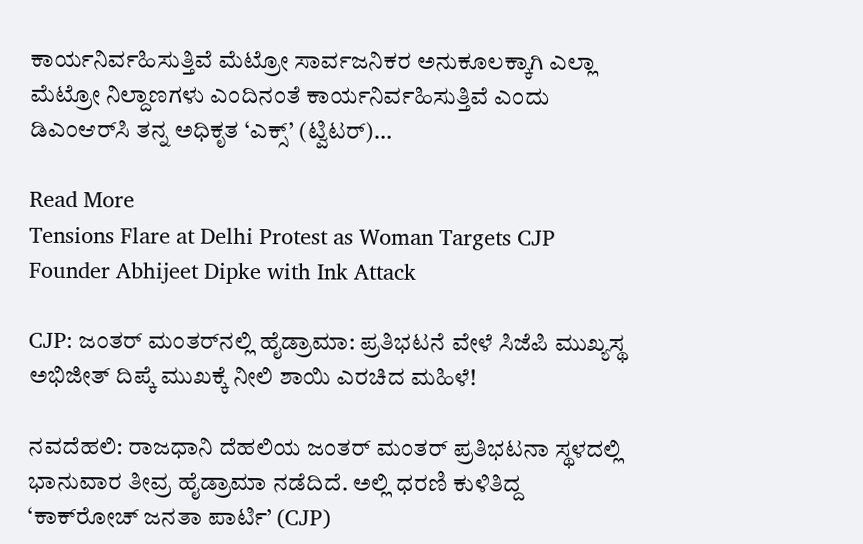ಕಾರ್ಯನಿರ್ವಹಿಸುತ್ತಿವೆ ಮೆಟ್ರೋ ಸಾರ್ವಜನಿಕರ ಅನುಕೂಲಕ್ಕಾಗಿ ಎಲ್ಲಾ ಮೆಟ್ರೋ ನಿಲ್ದಾಣಗಳು ಎಂದಿನಂತೆ ಕಾರ್ಯನಿರ್ವಹಿಸುತ್ತಿವೆ ಎಂದು ಡಿಎಂಆರ್‌ಸಿ ತನ್ನ ಅಧಿಕೃತ ‘ಎಕ್ಸ್’ (ಟ್ವಿಟರ್)…

Read More
Tensions Flare at Delhi Protest as Woman Targets CJP Founder Abhijeet Dipke with Ink Attack

CJP: ಜಂತರ್ ಮಂತರ್‌ನಲ್ಲಿ ಹೈಡ್ರಾಮಾ: ಪ್ರತಿಭಟನೆ ವೇಳೆ ಸಿಜೆಪಿ ಮುಖ್ಯಸ್ಥ ಅಭಿಜೀತ್ ದಿಪ್ಕೆ ಮುಖಕ್ಕೆ ನೀಲಿ ಶಾಯಿ ಎರಚಿದ ಮಹಿಳೆ!

ನವದೆಹಲಿ: ರಾಜಧಾನಿ ದೆಹಲಿಯ ಜಂತರ್ ಮಂತರ್ ಪ್ರತಿಭಟನಾ ಸ್ಥಳದಲ್ಲಿ ಭಾನುವಾರ ತೀವ್ರ ಹೈಡ್ರಾಮಾ ನಡೆದಿದೆ. ಅಲ್ಲಿ ಧರಣಿ ಕುಳಿತಿದ್ದ ‘ಕಾಕ್‌ರೋಚ್ ಜನತಾ ಪಾರ್ಟಿ’ (CJP)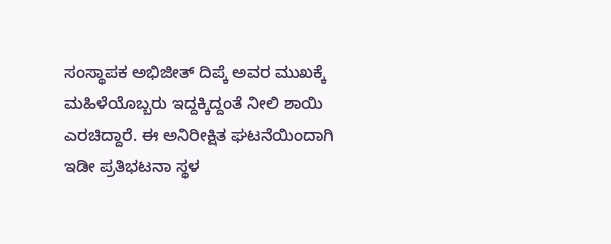ಸಂಸ್ಥಾಪಕ ಅಭಿಜೀತ್ ದಿಪ್ಕೆ ಅವರ ಮುಖಕ್ಕೆ ಮಹಿಳೆಯೊಬ್ಬರು ಇದ್ದಕ್ಕಿದ್ದಂತೆ ನೀಲಿ ಶಾಯಿ ಎರಚಿದ್ದಾರೆ. ಈ ಅನಿರೀಕ್ಷಿತ ಘಟನೆಯಿಂದಾಗಿ ಇಡೀ ಪ್ರತಿಭಟನಾ ಸ್ಥಳ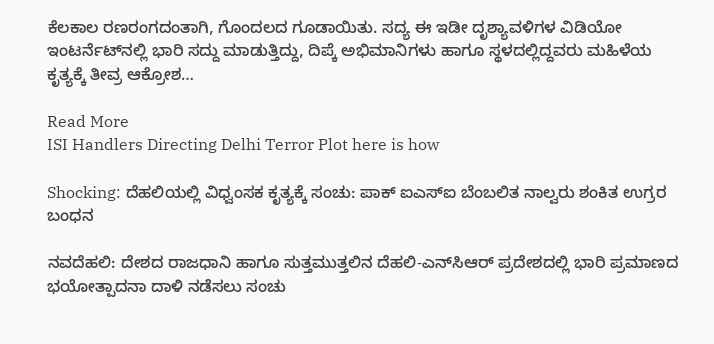ಕೆಲಕಾಲ ರಣರಂಗದಂತಾಗಿ, ಗೊಂದಲದ ಗೂಡಾಯಿತು. ಸದ್ಯ ಈ ಇಡೀ ದೃಶ್ಯಾವಳಿಗಳ ವಿಡಿಯೋ ಇಂಟರ್ನೆಟ್‌ನಲ್ಲಿ ಭಾರಿ ಸದ್ದು ಮಾಡುತ್ತಿದ್ದು, ದಿಪ್ಕೆ ಅಭಿಮಾನಿಗಳು ಹಾಗೂ ಸ್ಥಳದಲ್ಲಿದ್ದವರು ಮಹಿಳೆಯ ಕೃತ್ಯಕ್ಕೆ ತೀವ್ರ ಆಕ್ರೋಶ…

Read More
ISI Handlers Directing Delhi Terror Plot here is how

Shocking: ದೆಹಲಿಯಲ್ಲಿ ವಿಧ್ವಂಸಕ ಕೃತ್ಯಕ್ಕೆ ಸಂಚು: ಪಾಕ್ ಐಎಸ್‌ಐ ಬೆಂಬಲಿತ ನಾಲ್ವರು ಶಂಕಿತ ಉಗ್ರರ ಬಂಧನ

ನವದೆಹಲಿ: ದೇಶದ ರಾಜಧಾನಿ ಹಾಗೂ ಸುತ್ತಮುತ್ತಲಿನ ದೆಹಲಿ-ಎನ್‌ಸಿಆರ್ ಪ್ರದೇಶದಲ್ಲಿ ಭಾರಿ ಪ್ರಮಾಣದ ಭಯೋತ್ಪಾದನಾ ದಾಳಿ ನಡೆಸಲು ಸಂಚು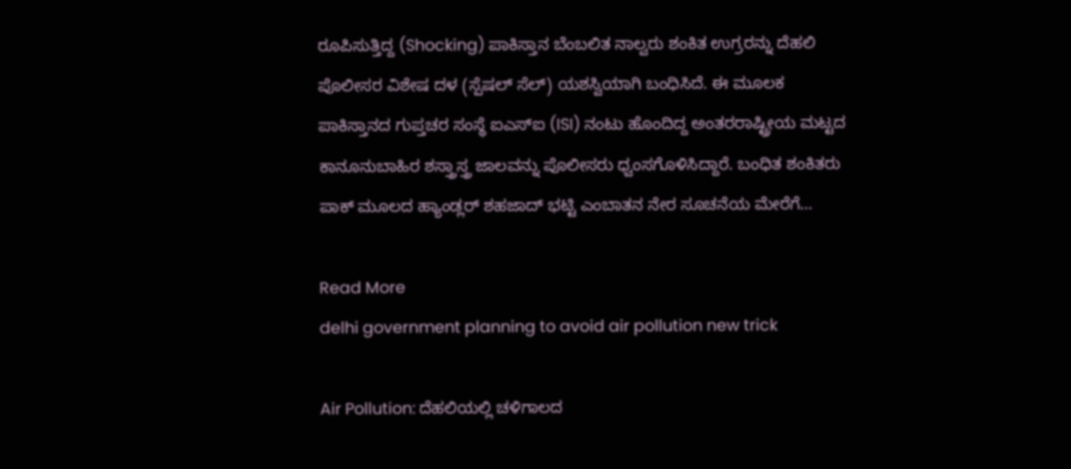ರೂಪಿಸುತ್ತಿದ್ದ (Shocking) ಪಾಕಿಸ್ತಾನ ಬೆಂಬಲಿತ ನಾಲ್ವರು ಶಂಕಿತ ಉಗ್ರರನ್ನು ದೆಹಲಿ ಪೊಲೀಸರ ವಿಶೇಷ ದಳ (ಸ್ಪೆಷಲ್ ಸೆಲ್) ಯಶಸ್ವಿಯಾಗಿ ಬಂಧಿಸಿದೆ. ಈ ಮೂಲಕ ಪಾಕಿಸ್ತಾನದ ಗುಪ್ತಚರ ಸಂಸ್ಥೆ ಐಎಸ್‌ಐ (ISI) ನಂಟು ಹೊಂದಿದ್ದ ಅಂತರರಾಷ್ಟ್ರೀಯ ಮಟ್ಟದ ಕಾನೂನುಬಾಹಿರ ಶಸ್ತ್ರಾಸ್ತ್ರ ಜಾಲವನ್ನು ಪೊಲೀಸರು ಧ್ವಂಸಗೊಳಿಸಿದ್ದಾರೆ. ಬಂಧಿತ ಶಂಕಿತರು ಪಾಕ್ ಮೂಲದ ಹ್ಯಾಂಡ್ಲರ್ ಶಹಜಾದ್ ಭಟ್ಟಿ ಎಂಬಾತನ ನೇರ ಸೂಚನೆಯ ಮೇರೆಗೆ…

Read More
delhi government planning to avoid air pollution new trick

Air Pollution: ದೆಹಲಿಯಲ್ಲಿ ಚಳಿಗಾಲದ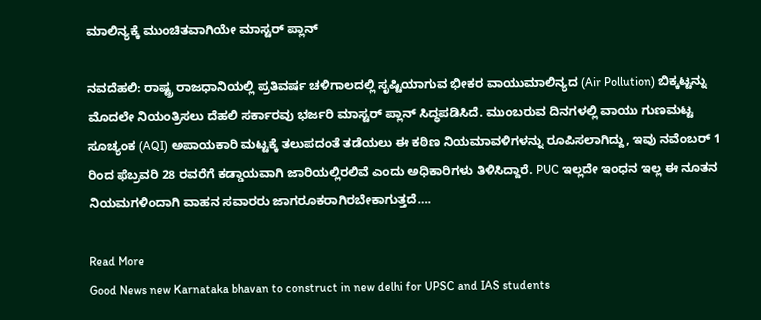ಮಾಲಿನ್ಯಕ್ಕೆ ಮುಂಚಿತವಾಗಿಯೇ ಮಾಸ್ಟರ್ ಪ್ಲಾನ್

ನವದೆಹಲಿ: ರಾಷ್ಟ್ರ ರಾಜಧಾನಿಯಲ್ಲಿ ಪ್ರತಿವರ್ಷ ಚಳಿಗಾಲದಲ್ಲಿ ಸೃಷ್ಟಿಯಾಗುವ ಭೀಕರ ವಾಯುಮಾಲಿನ್ಯದ (Air Pollution) ಬಿಕ್ಕಟ್ಟನ್ನು ಮೊದಲೇ ನಿಯಂತ್ರಿಸಲು ದೆಹಲಿ ಸರ್ಕಾರವು ಭರ್ಜರಿ ಮಾಸ್ಟರ್ ಪ್ಲಾನ್ ಸಿದ್ಧಪಡಿಸಿದೆ. ಮುಂಬರುವ ದಿನಗಳಲ್ಲಿ ವಾಯು ಗುಣಮಟ್ಟ ಸೂಚ್ಯಂಕ (AQI) ಅಪಾಯಕಾರಿ ಮಟ್ಟಕ್ಕೆ ತಲುಪದಂತೆ ತಡೆಯಲು ಈ ಕಠಿಣ ನಿಯಮಾವಳಿಗಳನ್ನು ರೂಪಿಸಲಾಗಿದ್ದು, ಇವು ನವೆಂಬರ್ 1 ರಿಂದ ಫೆಬ್ರವರಿ 28 ರವರೆಗೆ ಕಡ್ಡಾಯವಾಗಿ ಜಾರಿಯಲ್ಲಿರಲಿವೆ ಎಂದು ಅಧಿಕಾರಿಗಳು ತಿಳಿಸಿದ್ದಾರೆ. PUC ಇಲ್ಲದೇ ಇಂಧನ ಇಲ್ಲ ಈ ನೂತನ ನಿಯಮಗಳಿಂದಾಗಿ ವಾಹನ ಸವಾರರು ಜಾಗರೂಕರಾಗಿರಬೇಕಾಗುತ್ತದೆ….

Read More
Good News new Karnataka bhavan to construct in new delhi for UPSC and IAS students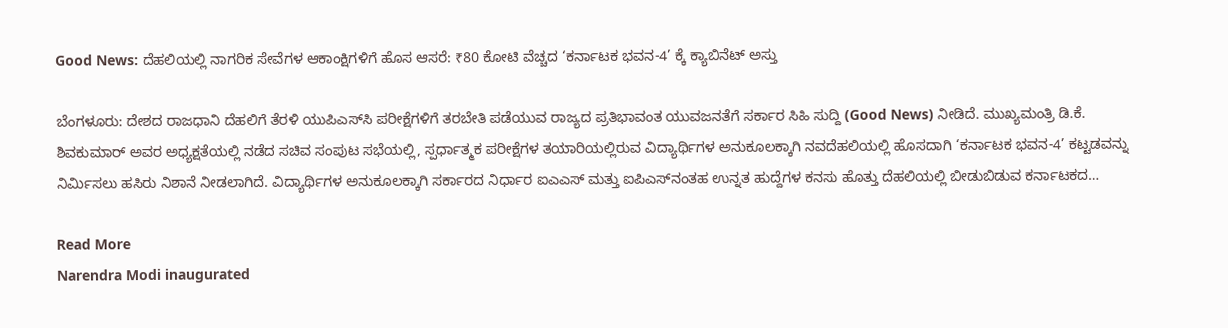Good News: ದೆಹಲಿಯಲ್ಲಿ ನಾಗರಿಕ ಸೇವೆಗಳ ಆಕಾಂಕ್ಷಿಗಳಿಗೆ ಹೊಸ ಆಸರೆ: ₹80 ಕೋಟಿ ವೆಚ್ಚದ ‘ಕರ್ನಾಟಕ ಭವನ-4’ ಕ್ಕೆ ಕ್ಯಾಬಿನೆಟ್ ಅಸ್ತು

ಬೆಂಗಳೂರು: ದೇಶದ ರಾಜಧಾನಿ ದೆಹಲಿಗೆ ತೆರಳಿ ಯುಪಿಎಸ್‌ಸಿ ಪರೀಕ್ಷೆಗಳಿಗೆ ತರಬೇತಿ ಪಡೆಯುವ ರಾಜ್ಯದ ಪ್ರತಿಭಾವಂತ ಯುವಜನತೆಗೆ ಸರ್ಕಾರ ಸಿಹಿ ಸುದ್ದಿ (Good News) ನೀಡಿದೆ. ಮುಖ್ಯಮಂತ್ರಿ ಡಿ.ಕೆ. ಶಿವಕುಮಾರ್ ಅವರ ಅಧ್ಯಕ್ಷತೆಯಲ್ಲಿ ನಡೆದ ಸಚಿವ ಸಂಪುಟ ಸಭೆಯಲ್ಲಿ, ಸ್ಪರ್ಧಾತ್ಮಕ ಪರೀಕ್ಷೆಗಳ ತಯಾರಿಯಲ್ಲಿರುವ ವಿದ್ಯಾರ್ಥಿಗಳ ಅನುಕೂಲಕ್ಕಾಗಿ ನವದೆಹಲಿಯಲ್ಲಿ ಹೊಸದಾಗಿ ‘ಕರ್ನಾಟಕ ಭವನ-4’ ಕಟ್ಟಡವನ್ನು ನಿರ್ಮಿಸಲು ಹಸಿರು ನಿಶಾನೆ ನೀಡಲಾಗಿದೆ. ವಿದ್ಯಾರ್ಥಿಗಳ ಅನುಕೂಲಕ್ಕಾಗಿ ಸರ್ಕಾರದ ನಿರ್ಧಾರ ಐಎಎಸ್ ಮತ್ತು ಐಪಿಎಸ್‌ನಂತಹ ಉನ್ನತ ಹುದ್ದೆಗಳ ಕನಸು ಹೊತ್ತು ದೆಹಲಿಯಲ್ಲಿ ಬೀಡುಬಿಡುವ ಕರ್ನಾಟಕದ…

Read More
Narendra Modi inaugurated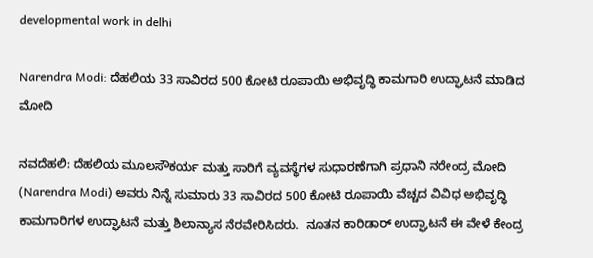developmental work in delhi

Narendra Modi: ದೆಹಲಿಯ 33 ಸಾವಿರದ 500 ಕೋಟಿ ರೂಪಾಯಿ ಅಭಿವೃದ್ಧಿ ಕಾಮಗಾರಿ ಉದ್ಘಾಟನೆ ಮಾಡಿದ ಮೋದಿ

ನವದೆಹಲಿ: ದೆಹಲಿಯ ಮೂಲಸೌಕರ್ಯ ಮತ್ತು ಸಾರಿಗೆ ವ್ಯವಸ್ಥೆಗಳ ಸುಧಾರಣೆಗಾಗಿ ಪ್ರಧಾನಿ ನರೇಂದ್ರ ಮೋದಿ (Narendra Modi) ಅವರು ನಿನ್ನೆ ಸುಮಾರು 33 ಸಾವಿರದ 500 ಕೋಟಿ ರೂಪಾಯಿ ವೆಚ್ಚದ ವಿವಿಧ ಅಭಿವೃದ್ಧಿ ಕಾಮಗಾರಿಗಳ ಉದ್ಘಾಟನೆ ಮತ್ತು ಶಿಲಾನ್ಯಾಸ ನೆರವೇರಿಸಿದರು.  ನೂತನ ಕಾರಿಡಾರ್ ಉದ್ಘಾಟನೆ ಈ ವೇಳೆ ಕೇಂದ್ರ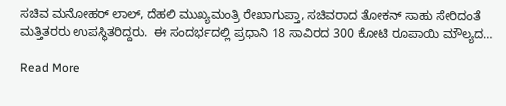ಸಚಿವ ಮನೋಹರ್ ಲಾಲ್, ದೆಹಲಿ ಮುಖ್ಯಮಂತ್ರಿ ರೇಖಾಗುಪ್ತಾ, ಸಚಿವರಾದ ತೋಕನ್ ಸಾಹು ಸೇರಿದಂತೆ ಮತ್ತಿತರರು ಉಪಸ್ಥಿತರಿದ್ದರು.  ಈ ಸಂದರ್ಭದಲ್ಲಿ ಪ್ರಧಾನಿ 18 ಸಾವಿರದ 300 ಕೋಟಿ ರೂಪಾಯಿ ಮೌಲ್ಯದ…

Read More